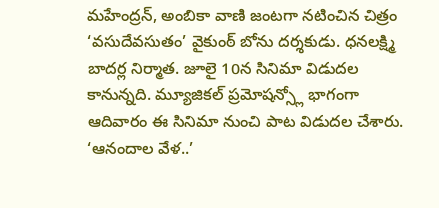మహేంద్రన్, అంబికా వాణి జంటగా నటించిన చిత్రం ‘వసుదేవసుతం’ వైకుంఠ్ బోను దర్శకుడు. ధనలక్ష్మి బాదర్ల నిర్మాత. జూలై 10న సినిమా విడుదల కానున్నది. మ్యూజికల్ ప్రమోషన్స్లో భాగంగా ఆదివారం ఈ సినిమా నుంచి పాట విడుదల చేశారు. ‘ఆనందాల వేళ..’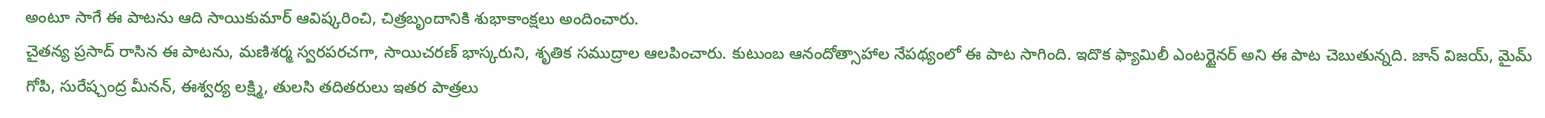అంటూ సాగే ఈ పాటను ఆది సాయికుమార్ ఆవిష్కరించి, చిత్రబృందానికి శుభాకాంక్షలు అందించారు.
చైతన్య ప్రసాద్ రాసిన ఈ పాటను, మణిశర్మ స్వరపరచగా, సాయిచరణ్ భాస్కరుని, శృతిక సముద్రాల ఆలపించారు. కుటుంబ ఆనందోత్సాహాల నేపథ్యంలో ఈ పాట సాగింది. ఇదొక ఫ్యామిలీ ఎంటర్టైనర్ అని ఈ పాట చెబుతున్నది. జాన్ విజయ్, మైమ్ గోపి, సురేష్చంద్ర మీనన్, ఈశ్వర్య లక్ష్మి, తులసి తదితరులు ఇతర పాత్రలు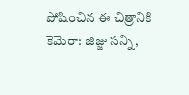పోషించిన ఈ చిత్రానికి కెమెరా: జిజ్జు సన్ని,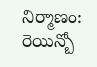నిర్మాణం: రెయిన్బో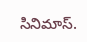సినిమాస్.